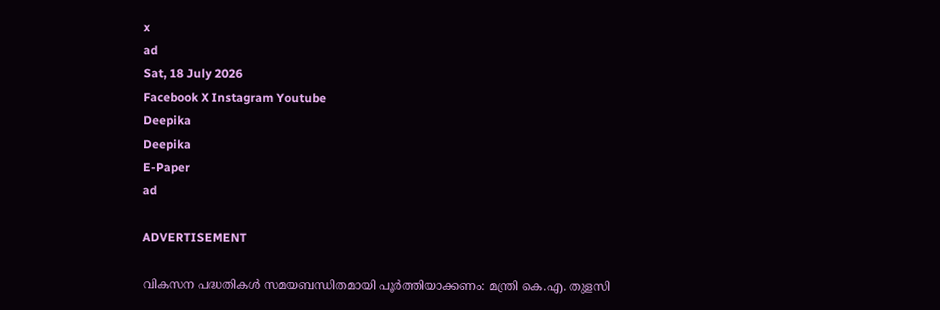x
ad
Sat, 18 July 2026
Facebook X Instagram Youtube
Deepika
Deepika
E-Paper
ad

ADVERTISEMENT

വികസന പദ്ധതികൾ സമയബന്ധിതമായി പൂര്‍ത്തിയാക്കണം: മന്ത്രി കെ.എ. തുളസി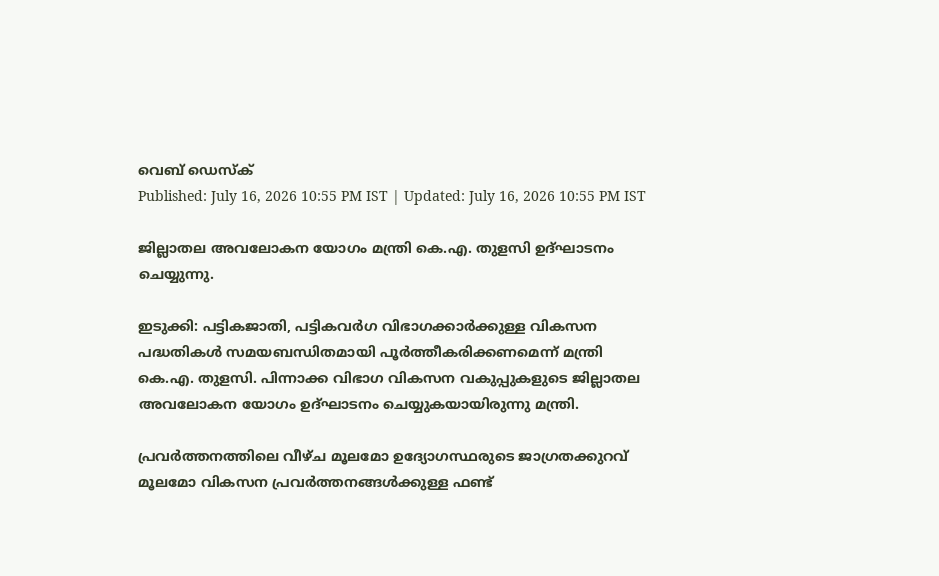വെബ് ഡെസ്ക്
Published: July 16, 2026 10:55 PM IST | Updated: July 16, 2026 10:55 PM IST

ജില്ലാതല അവലോകന യോഗം മന്ത്രി കെ.എ. തുളസി ഉദ്ഘാടനം ചെയ്യുന്നു.

ഇടുക്കി: പട്ടികജാതി, പട്ടികവര്‍ഗ വിഭാഗക്കാര്‍ക്കുള്ള വികസന പദ്ധതികള്‍ സമയബന്ധിതമായി പൂര്‍ത്തീകരിക്കണമെന്ന് മന്ത്രി കെ.എ. തുളസി. പിന്നാക്ക വിഭാഗ വികസന വകുപ്പുകളുടെ ജില്ലാതല അവലോകന യോഗം ഉദ്ഘാടനം ചെയ്യുകയായിരുന്നു മന്ത്രി.

പ്രവര്‍ത്തനത്തിലെ വീഴ്ച മൂലമോ ഉദ്യോഗസ്ഥരുടെ ജാഗ്രതക്കുറവ് മൂലമോ വികസന പ്രവര്‍ത്തനങ്ങള്‍ക്കുള്ള ഫണ്ട്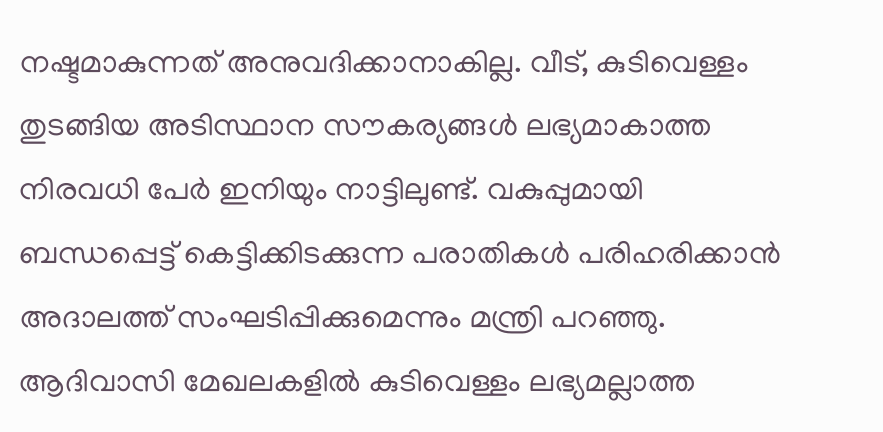നഷ്ടമാകുന്നത് അനുവദിക്കാനാകില്ല. വീട്, കുടിവെള്ളം തുടങ്ങിയ അടിസ്ഥാന സൗകര്യങ്ങള്‍ ലഭ്യമാകാത്ത നിരവധി പേര്‍ ഇനിയും നാട്ടിലുണ്ട്. വകുപ്പുമായി ബന്ധപ്പെട്ട് കെട്ടിക്കിടക്കുന്ന പരാതികള്‍ പരിഹരിക്കാന്‍ അദാലത്ത് സംഘടിപ്പിക്കുമെന്നും മന്ത്രി പറഞ്ഞു. ആദിവാസി മേഖലകളില്‍ കുടിവെള്ളം ലഭ്യമല്ലാത്ത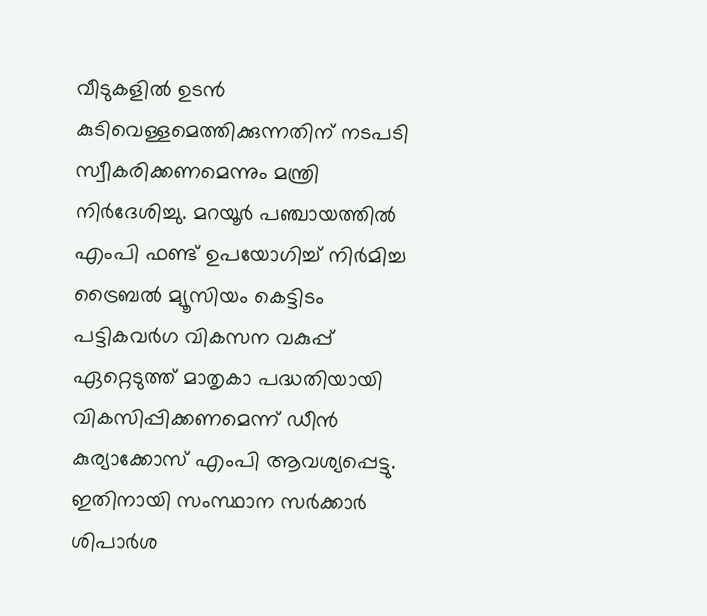വീടുകളില്‍ ഉടന്‍ കുടിവെള്ളമെത്തിക്കുന്നതിന് നടപടി സ്വീകരിക്കണമെന്നും മന്ത്രി നിര്‍ദേശിച്ചു. മറയൂര്‍ പഞ്ചായത്തില്‍ എംപി ഫണ്ട് ഉപയോഗിച്ച് നിര്‍മിച്ച ട്രൈബല്‍ മ്യൂസിയം കെട്ടിടം പട്ടികവര്‍ഗ വികസന വകുപ്പ് ഏറ്റെടുത്ത് മാതൃകാ പദ്ധതിയായി വികസിപ്പിക്കണമെന്ന് ഡീന്‍ കുര്യാക്കോസ് എംപി ആവശ്യപ്പെട്ടു. ഇതിനായി സംസ്ഥാന സര്‍ക്കാര്‍ ശിപാര്‍ശ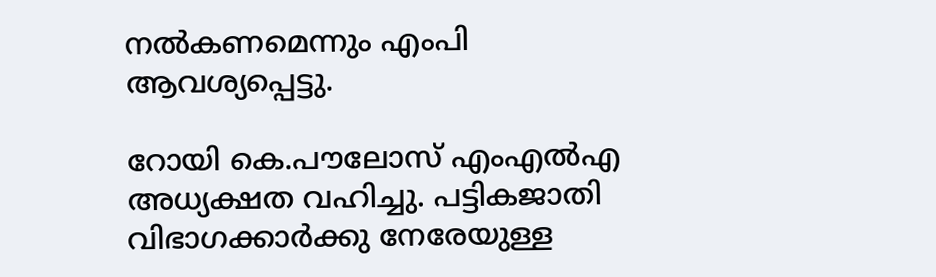നല്‍കണമെന്നും എംപി ആവശ്യപ്പെട്ടു.

റോയി കെ.പൗലോസ് എംഎല്‍എ അധ്യക്ഷത വഹിച്ചു. പട്ടികജാതി വിഭാഗക്കാര്‍ക്കു നേരേയുള്ള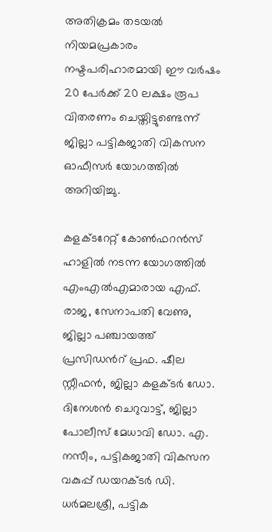അതിക്രമം തടയല്‍ നിയമപ്രകാരം നഷ്ടപരിഹാരമായി ഈ വര്‍ഷം 20 പേര്‍ക്ക് 20 ലക്ഷം രൂപ വിതരണം ചെയ്തിട്ടുണ്ടെന്ന് ജില്ലാ പട്ടികജാതി വികസന ഓഫീസര്‍ യോഗത്തില്‍ അറിയിച്ചു.

കളക്‌ടറേറ്റ് കോണ്‍ഫറന്‍സ് ഹാളില്‍ നടന്ന യോഗത്തില്‍ എംഎല്‍എമാരായ എഫ്. രാജ, സേനാപതി വേണു, ജില്ലാ പഞ്ചായത്ത് പ്രസിഡന്‍റ് പ്രഫ. ഷീല സ്റ്റീഫന്‍, ജില്ലാ കളക്‌ടര്‍ ഡോ. ദിനേശന്‍ ചെറുവാട്ട്, ജില്ലാ പോലീസ് മേധാവി ഡോ. എ. നസീം, പട്ടികജാതി വികസന വകുപ്പ് ഡയറക്‌ടര്‍ ഡി. ധര്‍മലശ്രീ, പട്ടിക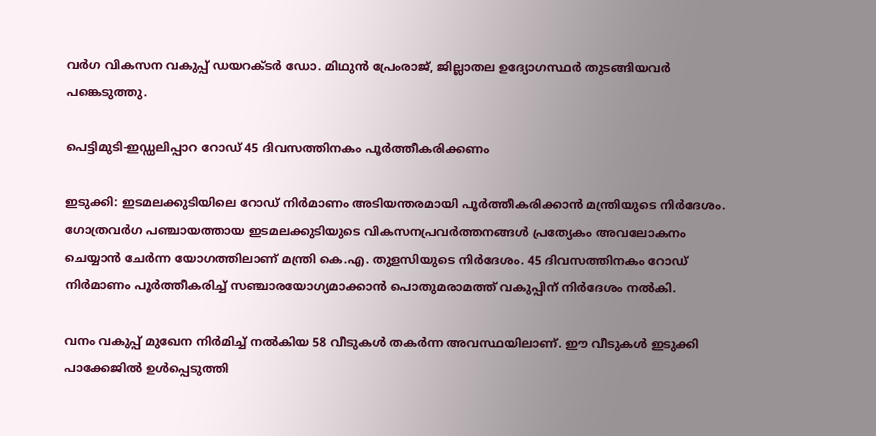വര്‍ഗ വികസന വകുപ്പ് ഡയറക്‌ടര്‍ ഡോ. മിഥുന്‍ പ്രേംരാജ്, ജില്ലാതല ഉദ്യോഗസ്ഥര്‍ തുടങ്ങിയവര്‍ പങ്കെടുത്തു.

പെട്ടിമുടി-ഇഡ്ഡലിപ്പാറ റോഡ് 45 ദിവസത്തിനകം പൂര്‍ത്തീകരിക്കണം

ഇടുക്കി: ഇടമലക്കുടിയിലെ റോഡ് നിര്‍മാണം അടിയന്തരമായി പൂര്‍ത്തീകരിക്കാന്‍ മന്ത്രിയുടെ നിര്‍ദേശം. ഗോത്രവര്‍ഗ പഞ്ചായത്തായ ഇടമലക്കുടിയുടെ വികസനപ്രവര്‍ത്തനങ്ങള്‍ പ്രത്യേകം അവലോകനം ചെയ്യാന്‍ ചേര്‍ന്ന യോഗത്തിലാണ് മന്ത്രി കെ.എ. തുളസിയുടെ നിര്‍ദേശം. 45 ദിവസത്തിനകം റോഡ് നിര്‍മാണം പൂര്‍ത്തീകരിച്ച് സഞ്ചാരയോഗ്യമാക്കാന്‍ പൊതുമരാമത്ത് വകുപ്പിന് നിര്‍ദേശം നല്‍കി.

വനം വകുപ്പ് മുഖേന നിര്‍മിച്ച് നല്‍കിയ 58 വീടുകള്‍ തകര്‍ന്ന അവസ്ഥയിലാണ്. ഈ വീടുകള്‍ ഇടുക്കി പാക്കേജില്‍ ഉള്‍പ്പെടുത്തി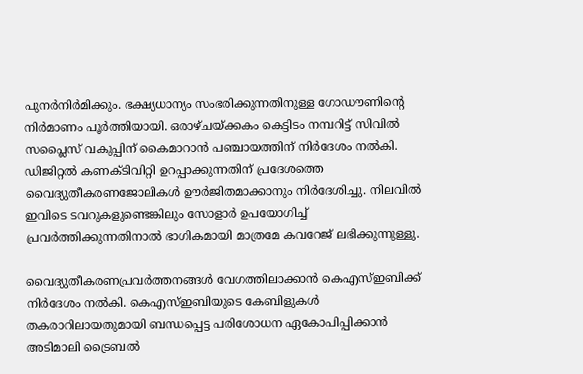പുനര്‍നിര്‍മിക്കും. ഭക്ഷ്യധാന്യം സംഭരിക്കുന്നതിനുള്ള ഗോഡൗണിന്‍റെ നിര്‍മാണം പൂര്‍ത്തിയായി. ഒരാഴ്ചയ്ക്കകം കെട്ടിടം നമ്പറിട്ട് സിവില്‍ സപ്ലൈസ് വകുപ്പിന് കൈമാറാന്‍ പഞ്ചായത്തിന് നിര്‍ദേശം നല്‍കി. ഡിജിറ്റല്‍ കണക്‌ടിവിറ്റി ഉറപ്പാക്കുന്നതിന് പ്രദേശത്തെ വൈദ്യുതീകരണജോലികള്‍ ഊര്‍ജിതമാക്കാനും നിര്‍ദേശിച്ചു. നിലവില്‍ ഇവിടെ ടവറുകളുണ്ടെങ്കിലും സോളാര്‍ ഉപയോഗിച്ച് പ്രവര്‍ത്തിക്കുന്നതിനാല്‍ ഭാഗികമായി മാത്രമേ കവറേജ് ലഭിക്കുന്നുള്ളു.

വൈദ്യുതീകരണപ്രവര്‍ത്തനങ്ങള്‍ വേഗത്തിലാക്കാന്‍ കെഎസ്ഇബിക്ക് നിര്‍ദേശം നല്‍കി. കെഎസ്ഇബിയുടെ കേബിളുകള്‍ തകരാറിലായതുമായി ബന്ധപ്പെട്ട പരിശോധന ഏകോപിപ്പിക്കാന്‍ അടിമാലി ട്രൈബല്‍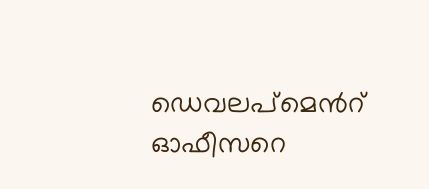ഡെവലപ്‌മെന്‍റ് ഓഫീസറെ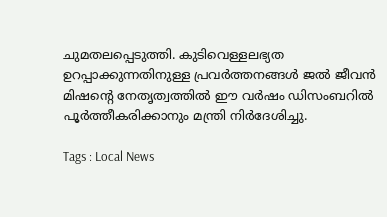ചുമതലപ്പെടുത്തി. കുടിവെള്ളലഭ്യത ഉറപ്പാക്കുന്നതിനുള്ള പ്രവര്‍ത്തനങ്ങള്‍ ജൽ ജീവന്‍ മിഷന്‍റെ നേതൃത്വത്തില്‍ ഈ വര്‍ഷം ഡിസംബറില്‍ പൂര്‍ത്തീകരിക്കാനും മന്ത്രി നിര്‍ദേശിച്ചു.

Tags : Local News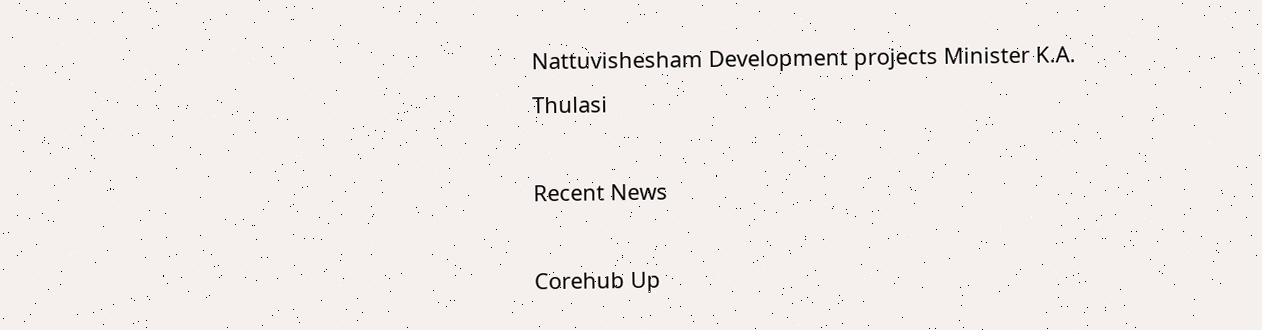Nattuvishesham Development projects Minister K.A. Thulasi

Recent News

Corehub Up